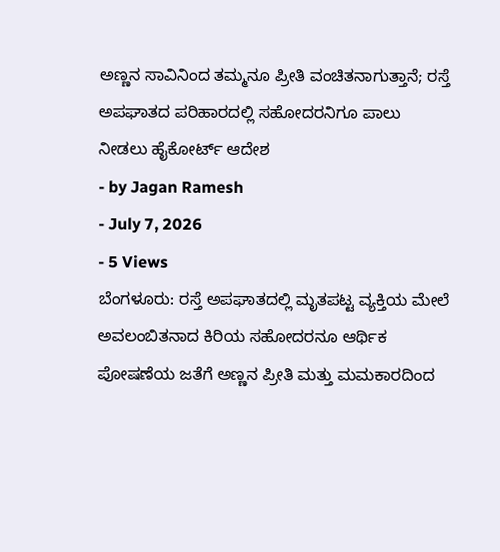ಅಣ್ಣನ ಸಾವಿನಿಂದ ತಮ್ಮನೂ ಪ್ರೀತಿ ವಂಚಿತನಾಗುತ್ತಾನೆ; ರಸ್ತೆ ಅಪಘಾತದ ಪರಿಹಾರದಲ್ಲಿ ಸಹೋದರನಿಗೂ ಪಾಲು ನೀಡಲು ಹೈಕೋರ್ಟ್ ಆದೇಶ
- by Jagan Ramesh
- July 7, 2026
- 5 Views
ಬೆಂಗಳೂರು: ರಸ್ತೆ ಅಪಘಾತದಲ್ಲಿ ಮೃತಪಟ್ಟ ವ್ಯಕ್ತಿಯ ಮೇಲೆ ಅವಲಂಬಿತನಾದ ಕಿರಿಯ ಸಹೋದರನೂ ಆರ್ಥಿಕ ಪೋಷಣೆಯ ಜತೆಗೆ ಅಣ್ಣನ ಪ್ರೀತಿ ಮತ್ತು ಮಮಕಾರದಿಂದ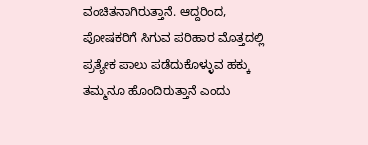ವಂಚಿತನಾಗಿರುತ್ತಾನೆ. ಆದ್ದರಿಂದ, ಪೋಷಕರಿಗೆ ಸಿಗುವ ಪರಿಹಾರ ಮೊತ್ತದಲ್ಲಿ ಪ್ರತ್ಯೇಕ ಪಾಲು ಪಡೆದುಕೊಳ್ಳುವ ಹಕ್ಕು ತಮ್ಮನೂ ಹೊಂದಿರುತ್ತಾನೆ ಎಂದು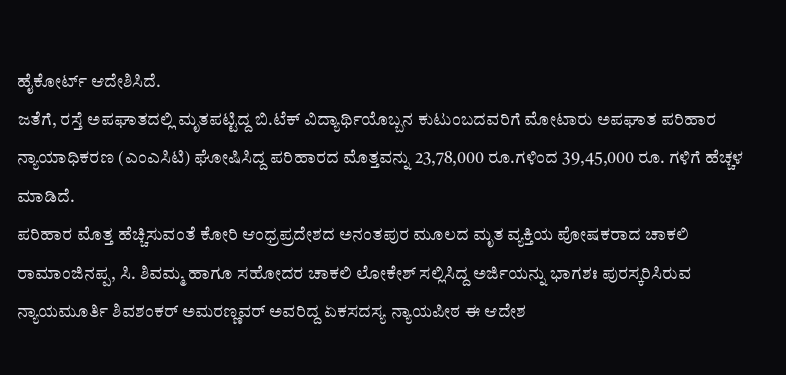ಹೈಕೋರ್ಟ್ ಆದೇಶಿಸಿದೆ.
ಜತೆಗೆ, ರಸ್ತೆ ಅಪಘಾತದಲ್ಲಿ ಮೃತಪಟ್ಟಿದ್ದ ಬಿ.ಟೆಕ್ ವಿದ್ಯಾರ್ಥಿಯೊಬ್ಬನ ಕುಟುಂಬದವರಿಗೆ ಮೋಟಾರು ಅಪಘಾತ ಪರಿಹಾರ ನ್ಯಾಯಾಧಿಕರಣ (ಎಂಎಸಿಟಿ) ಘೋಷಿಸಿದ್ದ ಪರಿಹಾರದ ಮೊತ್ತವನ್ನು 23,78,000 ರೂ.ಗಳಿಂದ 39,45,000 ರೂ. ಗಳಿಗೆ ಹೆಚ್ಚಳ ಮಾಡಿದೆ.
ಪರಿಹಾರ ಮೊತ್ತ ಹೆಚ್ಚಿಸುವಂತೆ ಕೋರಿ ಆಂಧ್ರಪ್ರದೇಶದ ಅನಂತಪುರ ಮೂಲದ ಮೃತ ವ್ಯಕ್ತಿಯ ಪೋಷಕರಾದ ಚಾಕಲಿ ರಾಮಾಂಜಿನಪ್ಪ, ಸಿ. ಶಿವಮ್ಮ ಹಾಗೂ ಸಹೋದರ ಚಾಕಲಿ ಲೋಕೇಶ್ ಸಲ್ಲಿಸಿದ್ದ ಅರ್ಜಿಯನ್ನು ಭಾಗಶಃ ಪುರಸ್ಕರಿಸಿರುವ ನ್ಯಾಯಮೂರ್ತಿ ಶಿವಶಂಕರ್ ಅಮರಣ್ಣವರ್ ಅವರಿದ್ದ ಏಕಸದಸ್ಯ ನ್ಯಾಯಪೀಠ ಈ ಆದೇಶ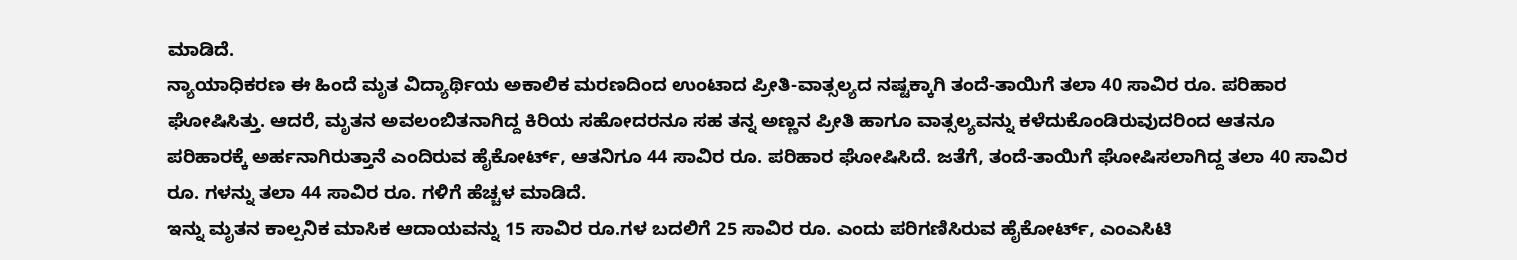ಮಾಡಿದೆ.
ನ್ಯಾಯಾಧಿಕರಣ ಈ ಹಿಂದೆ ಮೃತ ವಿದ್ಯಾರ್ಥಿಯ ಅಕಾಲಿಕ ಮರಣದಿಂದ ಉಂಟಾದ ಪ್ರೀತಿ-ವಾತ್ಸಲ್ಯದ ನಷ್ಟಕ್ಕಾಗಿ ತಂದೆ-ತಾಯಿಗೆ ತಲಾ 40 ಸಾವಿರ ರೂ. ಪರಿಹಾರ ಘೋಷಿಸಿತ್ತು. ಆದರೆ, ಮೃತನ ಅವಲಂಬಿತನಾಗಿದ್ದ ಕಿರಿಯ ಸಹೋದರನೂ ಸಹ ತನ್ನ ಅಣ್ಣನ ಪ್ರೀತಿ ಹಾಗೂ ವಾತ್ಸಲ್ಯವನ್ನು ಕಳೆದುಕೊಂಡಿರುವುದರಿಂದ ಆತನೂ ಪರಿಹಾರಕ್ಕೆ ಅರ್ಹನಾಗಿರುತ್ತಾನೆ ಎಂದಿರುವ ಹೈಕೋರ್ಟ್, ಆತನಿಗೂ 44 ಸಾವಿರ ರೂ. ಪರಿಹಾರ ಘೋಷಿಸಿದೆ. ಜತೆಗೆ, ತಂದೆ-ತಾಯಿಗೆ ಘೋಷಿಸಲಾಗಿದ್ದ ತಲಾ 40 ಸಾವಿರ ರೂ. ಗಳನ್ನು ತಲಾ 44 ಸಾವಿರ ರೂ. ಗಳಿಗೆ ಹೆಚ್ಚಳ ಮಾಡಿದೆ.
ಇನ್ನು ಮೃತನ ಕಾಲ್ಪನಿಕ ಮಾಸಿಕ ಆದಾಯವನ್ನು 15 ಸಾವಿರ ರೂ.ಗಳ ಬದಲಿಗೆ 25 ಸಾವಿರ ರೂ. ಎಂದು ಪರಿಗಣಿಸಿರುವ ಹೈಕೋರ್ಟ್, ಎಂಎಸಿಟಿ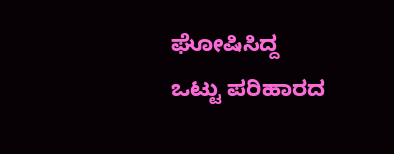ಘೋಷಿಸಿದ್ದ ಒಟ್ಟು ಪರಿಹಾರದ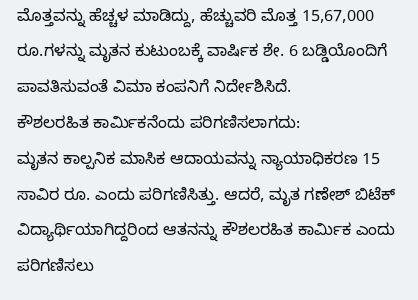ಮೊತ್ತವನ್ನು ಹೆಚ್ಚಳ ಮಾಡಿದ್ದು, ಹೆಚ್ಚುವರಿ ಮೊತ್ತ 15,67,000 ರೂ.ಗಳನ್ನು ಮೃತನ ಕುಟುಂಬಕ್ಕೆ ವಾರ್ಷಿಕ ಶೇ. 6 ಬಡ್ಡಿಯೊಂದಿಗೆ ಪಾವತಿಸುವಂತೆ ವಿಮಾ ಕಂಪನಿಗೆ ನಿರ್ದೇಶಿಸಿದೆ.
ಕೌಶಲರಹಿತ ಕಾರ್ಮಿಕನೆಂದು ಪರಿಗಣಿಸಲಾಗದು:
ಮೃತನ ಕಾಲ್ಪನಿಕ ಮಾಸಿಕ ಆದಾಯವನ್ನು ನ್ಯಾಯಾಧಿಕರಣ 15 ಸಾವಿರ ರೂ. ಎಂದು ಪರಿಗಣಿಸಿತ್ತು. ಆದರೆ, ಮೃತ ಗಣೇಶ್ ಬಿಟೆಕ್ ವಿದ್ಯಾರ್ಥಿಯಾಗಿದ್ದರಿಂದ ಆತನನ್ನು ಕೌಶಲರಹಿತ ಕಾರ್ಮಿಕ ಎಂದು ಪರಿಗಣಿಸಲು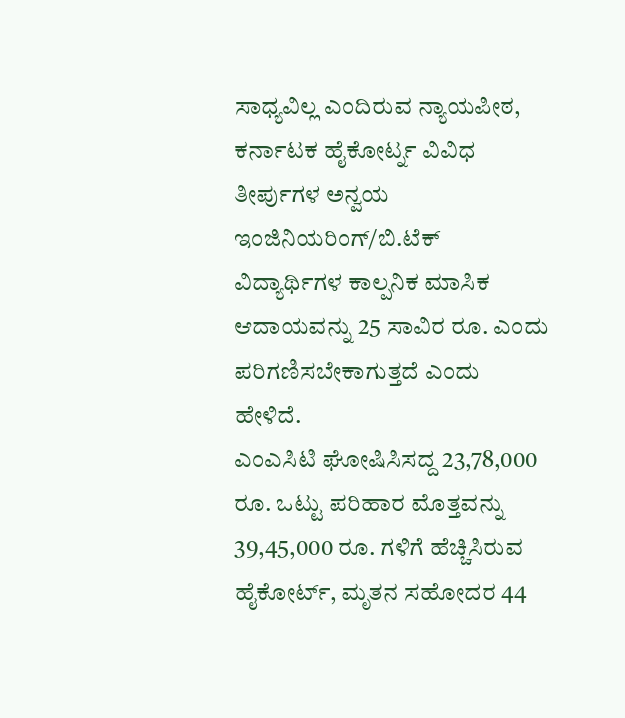ಸಾಧ್ಯವಿಲ್ಲ ಎಂದಿರುವ ನ್ಯಾಯಪೀಠ, ಕರ್ನಾಟಕ ಹೈಕೋರ್ಟ್ನ ವಿವಿಧ ತೀರ್ಪುಗಳ ಅನ್ವಯ ಇಂಜಿನಿಯರಿಂಗ್/ಬಿ.ಟೆಕ್ ವಿದ್ಯಾರ್ಥಿಗಳ ಕಾಲ್ಪನಿಕ ಮಾಸಿಕ ಆದಾಯವನ್ನು 25 ಸಾವಿರ ರೂ. ಎಂದು ಪರಿಗಣಿಸಬೇಕಾಗುತ್ತದೆ ಎಂದು ಹೇಳಿದೆ.
ಎಂಎಸಿಟಿ ಘೋಷಿಸಿಸದ್ದ 23,78,000 ರೂ. ಒಟ್ಟು ಪರಿಹಾರ ಮೊತ್ತವನ್ನು 39,45,000 ರೂ. ಗಳಿಗೆ ಹೆಚ್ಚಿಸಿರುವ ಹೈಕೋರ್ಟ್, ಮೃತನ ಸಹೋದರ 44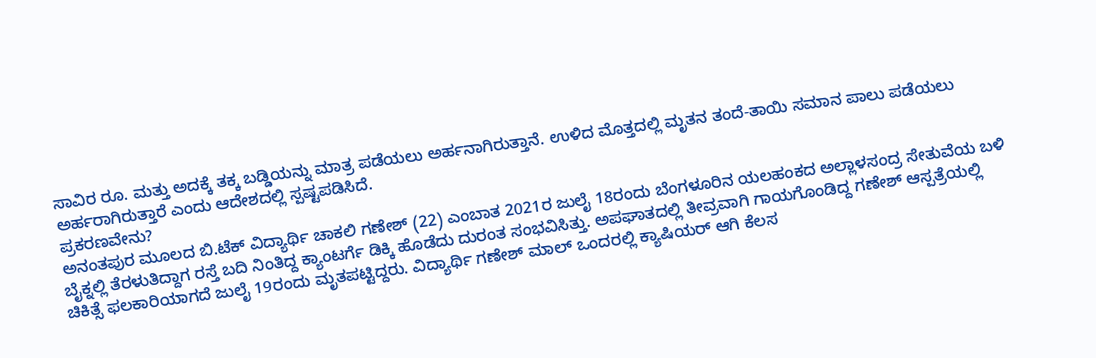ಸಾವಿರ ರೂ. ಮತ್ತು ಅದಕ್ಕೆ ತಕ್ಕ ಬಡ್ಡಿಯನ್ನು ಮಾತ್ರ ಪಡೆಯಲು ಅರ್ಹನಾಗಿರುತ್ತಾನೆ. ಉಳಿದ ಮೊತ್ತದಲ್ಲಿ ಮೃತನ ತಂದೆ-ತಾಯಿ ಸಮಾನ ಪಾಲು ಪಡೆಯಲು ಅರ್ಹರಾಗಿರುತ್ತಾರೆ ಎಂದು ಆದೇಶದಲ್ಲಿ ಸ್ಪಷ್ಟಪಡಿಸಿದೆ.
ಪ್ರಕರಣವೇನು?
ಅನಂತಪುರ ಮೂಲದ ಬಿ.ಟೆಕ್ ವಿದ್ಯಾರ್ಥಿ ಚಾಕಲಿ ಗಣೇಶ್ (22) ಎಂಬಾತ 2021ರ ಜುಲೈ 18ರಂದು ಬೆಂಗಳೂರಿನ ಯಲಹಂಕದ ಅಲ್ಲಾಳಸಂದ್ರ ಸೇತುವೆಯ ಬಳಿ ಬೈಕ್ನಲ್ಲಿ ತೆರಳುತಿದ್ದಾಗ ರಸ್ತೆ ಬದಿ ನಿಂತಿದ್ದ ಕ್ಯಾಂಟರ್ಗೆ ಡಿಕ್ಕಿ ಹೊಡೆದು ದುರಂತ ಸಂಭವಿಸಿತ್ತು. ಅಪಘಾತದಲ್ಲಿ ತೀವ್ರವಾಗಿ ಗಾಯಗೊಂಡಿದ್ದ ಗಣೇಶ್ ಆಸ್ಪತ್ರೆಯಲ್ಲಿ ಚಿಕಿತ್ಸೆ ಫಲಕಾರಿಯಾಗದೆ ಜುಲೈ 19ರಂದು ಮೃತಪಟ್ಟಿದ್ದರು. ವಿದ್ಯಾರ್ಥಿ ಗಣೇಶ್ ಮಾಲ್ ಒಂದರಲ್ಲಿ ಕ್ಯಾಷಿಯರ್ ಆಗಿ ಕೆಲಸ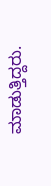ಮಾಡುತ್ತಿದ್ದರು.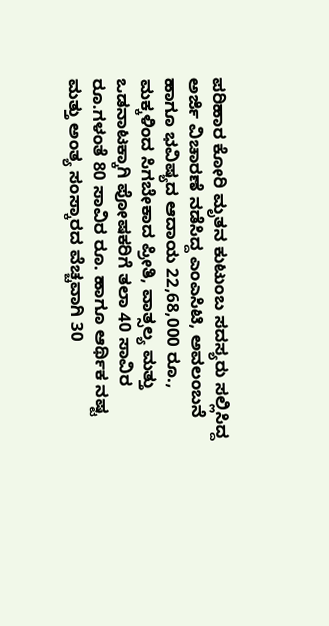ಪರಿಹಾರ ಕೋರಿ ಮೃತನ ಕುಟುಂಬ ಸದಸ್ಯರು ಸಲ್ಲಿಸಿದ್ದ ಅರ್ಜಿ ವಿಚಾರಣೆ ನಡೆಸಿದ್ದ ಎಂಎಸಿಟಿ, ಅವಲಂಬನೆ ಹಾಗೂ ಭವಿಷ್ಯದ ಆದಾಯ 22,68,000 ರೂ., ಮಕ್ಕಳಿಂದ ಸಿಗಬೇಕಾದ ಪ್ರೀತಿ, ವಾತ್ಸಲ್ಯ ಮತ್ತು ಒಡನಾಟಕ್ಕಾಗಿ ಪೋಷಕರಿಗೆ ತಲಾ 40 ಸಾವಿರ ರೂ.ಗಳಂತೆ 80 ಸಾವಿರ ರೂ. ಹಾಗೂ ಆರ್ಥಿಕ ನಷ್ಟ ಮತ್ತು ಅಂತ್ಯ ಸಂಸ್ಕಾರದ ವೆಚ್ಚವಾಗಿ 30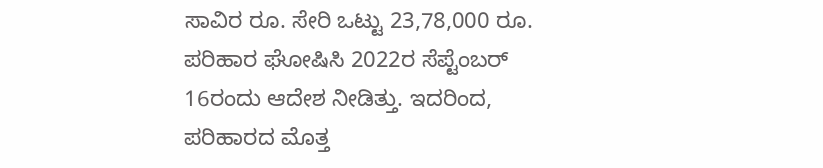ಸಾವಿರ ರೂ. ಸೇರಿ ಒಟ್ಟು 23,78,000 ರೂ. ಪರಿಹಾರ ಘೋಷಿಸಿ 2022ರ ಸೆಪ್ಟೆಂಬರ್ 16ರಂದು ಆದೇಶ ನೀಡಿತ್ತು. ಇದರಿಂದ, ಪರಿಹಾರದ ಮೊತ್ತ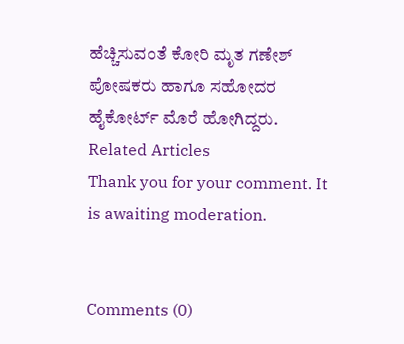ಹೆಚ್ಚಿಸುವಂತೆ ಕೋರಿ ಮೃತ ಗಣೇಶ್ ಪೋಷಕರು ಹಾಗೂ ಸಹೋದರ ಹೈಕೋರ್ಟ್ ಮೊರೆ ಹೋಗಿದ್ದರು.
Related Articles
Thank you for your comment. It is awaiting moderation.


Comments (0)